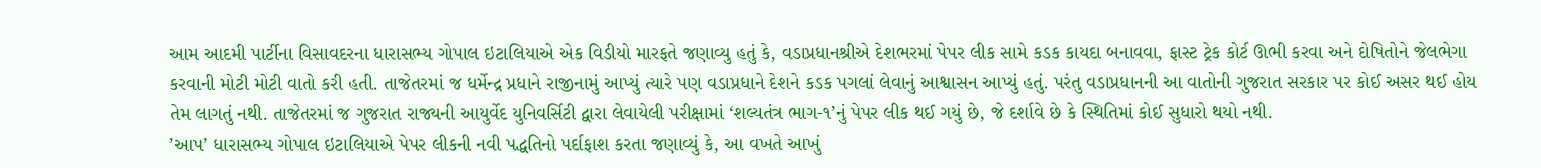આમ આદમી પાર્ટીના વિસાવદરના ધારાસભ્ય ગોપાલ ઇટાલિયાએ એક વિડીયો મારફતે જણાવ્યુ હતું કે, વડાપ્રધાનશ્રીએ દેશભરમાં પેપર લીક સામે કડક કાયદા બનાવવા, ફાસ્ટ ટ્રેક કોર્ટ ઊભી કરવા અને દોષિતોને જેલભેગા કરવાની મોટી મોટી વાતો કરી હતી. તાજેતરમાં જ ધર્મેન્દ્ર પ્રધાને રાજીનામું આપ્યું ત્યારે પણ વડાપ્રધાને દેશને કડક પગલાં લેવાનું આશ્વાસન આપ્યું હતું. પરંતુ વડાપ્રધાનની આ વાતોની ગુજરાત સરકાર પર કોઈ અસર થઈ હોય તેમ લાગતું નથી. તાજેતરમાં જ ગુજરાત રાજ્યની આયુર્વેદ યુનિવર્સિટી દ્વારા લેવાયેલી પરીક્ષામાં ‘શલ્યતંત્ર ભાગ-૧’નું પેપર લીક થઈ ગયું છે, જે દર્શાવે છે કે સ્થિતિમાં કોઈ સુધારો થયો નથી.
’આપ’ ધારાસભ્ય ગોપાલ ઇટાલિયાએ પેપર લીકની નવી પદ્ધતિનો પર્દાફાશ કરતા જણાવ્યું કે, આ વખતે આખું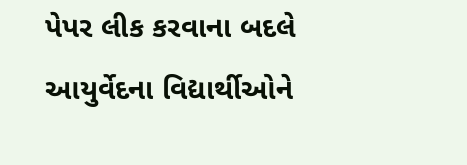પેપર લીક કરવાના બદલે આયુર્વેદના વિદ્યાર્થીઓને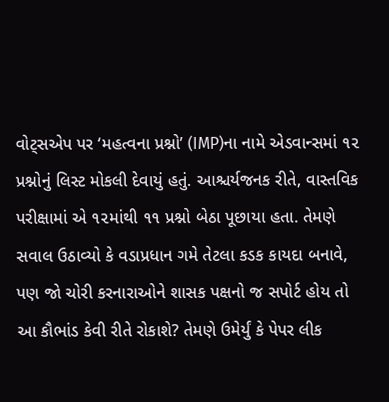વોટ્સએપ પર ‘મહત્વના પ્રશ્નો’ (IMP)ના નામે એડવાન્સમાં ૧૨ પ્રશ્નોનું લિસ્ટ મોકલી દેવાયું હતું. આશ્ચર્યજનક રીતે, વાસ્તવિક પરીક્ષામાં એ ૧૨માંથી ૧૧ પ્રશ્નો બેઠા પૂછાયા હતા. તેમણે સવાલ ઉઠાવ્યો કે વડાપ્રધાન ગમે તેટલા કડક કાયદા બનાવે, પણ જો ચોરી કરનારાઓને શાસક પક્ષનો જ સપોર્ટ હોય તો આ કૌભાંડ કેવી રીતે રોકાશે? તેમણે ઉમેર્યું કે પેપર લીક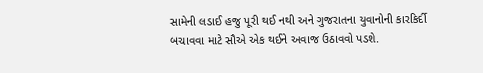સામેની લડાઈ હજુ પૂરી થઈ નથી અને ગુજરાતના યુવાનોની કારકિર્દી બચાવવા માટે સૌએ એક થઈને અવાજ ઉઠાવવો પડશે.